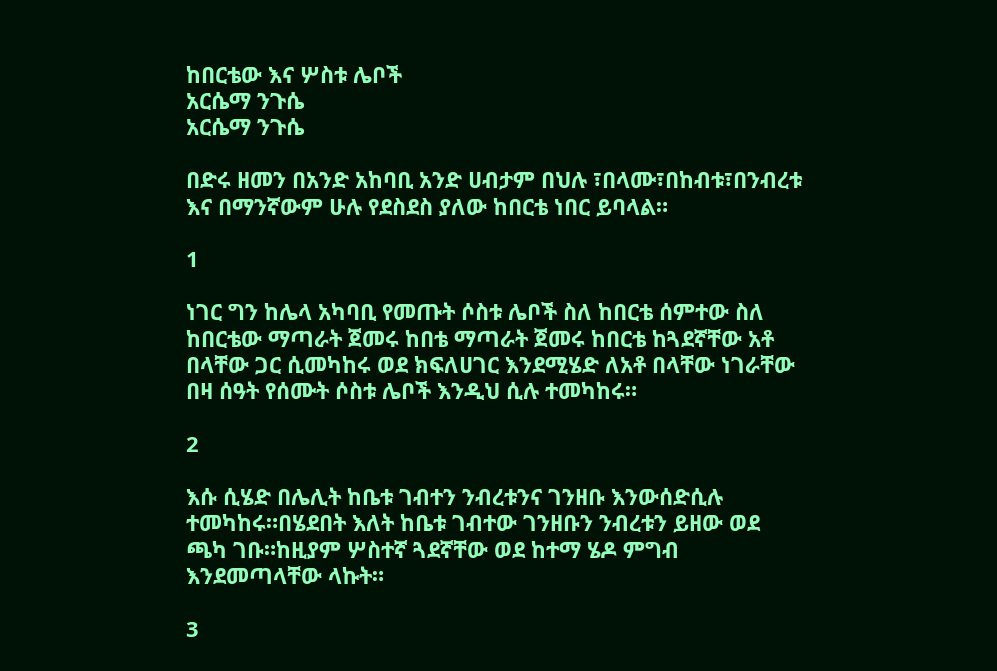ከበርቴው እና ሦስቱ ሌቦች
አርሴማ ንጉሴ
አርሴማ ንጉሴ

በድሩ ዘመን በአንድ አከባቢ አንድ ሀብታም በህሉ ፣በላሙ፣በከብቱ፣በንብረቱ እና በማንኛውም ሁሉ የደስደስ ያለው ከበርቴ ነበር ይባላል።

1

ነገር ግን ከሌላ አካባቢ የመጡት ሶስቱ ሌቦች ስለ ከበርቴ ሰምተው ስለ ከበርቴው ማጣራት ጀመሩ ከበቴ ማጣራት ጀመሩ ከበርቴ ከጓደኛቸው አቶ በላቸው ጋር ሲመካከሩ ወደ ክፍለሀገር እንደሚሄድ ለአቶ በላቸው ነገራቸው በዛ ሰዓት የሰሙት ሶስቱ ሌቦች እንዲህ ሲሉ ተመካከሩ።

2

እሱ ሲሄድ በሌሊት ከቤቱ ገብተን ንብረቱንና ገንዘቡ እንውሰድሲሉ ተመካከሩ።በሄደበት እለት ከቤቱ ገብተው ገንዘቡን ንብረቱን ይዘው ወደ ጫካ ገቡ።ከዚያም ሦስተኛ ጓደኛቸው ወደ ከተማ ሄዶ ምግብ እንደመጣላቸው ላኩት።

3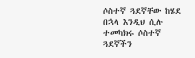ሶስተኛ ጓደኛቸው ከሄደ በኋላ እንዲህ ሲሉ ተመካክሩ ሶስተኛ ጓደኛችን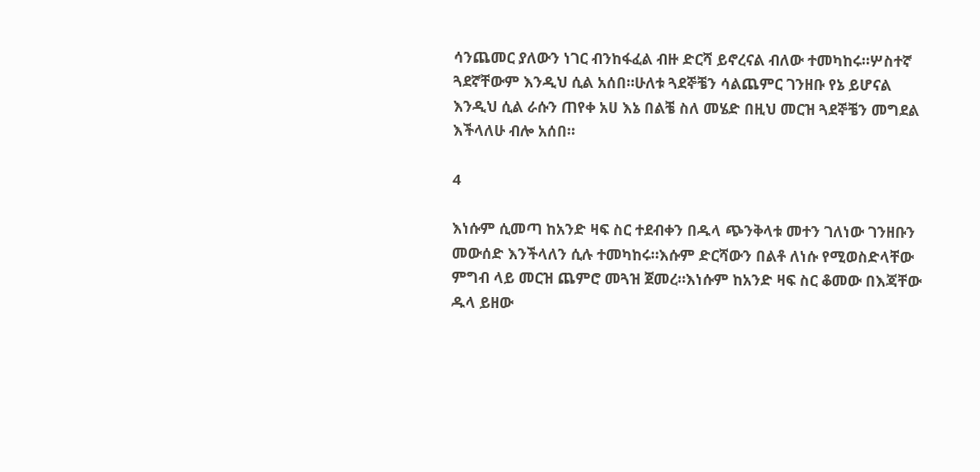ሳንጨመር ያለውን ነገር ብንከፋፈል ብዙ ድርሻ ይኖረናል ብለው ተመካከሩ።ሦስተኛ ጓደኛቸውም እንዲህ ሲል አሰበ።ሁለቱ ጓደኞቼን ሳልጨምር ገንዘቡ የኔ ይሆናል እንዲህ ሲል ራሱን ጠየቀ አሀ እኔ በልቼ ስለ መሄድ በዚህ መርዝ ጓደኞቼን መግደል እችላለሁ ብሎ አሰበ።

4

እነሱም ሲመጣ ከአንድ ዛፍ ስር ተደብቀን በዱላ ጭንቅላቱ መተን ገለነው ገንዘቡን መውሰድ እንችላለን ሲሉ ተመካከሩ።እሱም ድርሻውን በልቶ ለነሱ የሚወስድላቸው ምግብ ላይ መርዝ ጨምሮ መጓዝ ጀመረ።እነሱም ከአንድ ዛፍ ስር ቆመው በእጃቸው ዱላ ይዘው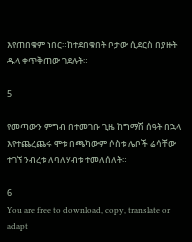እየጠበቁም ነበር።ከተደበቁበት ቦታው ሲደርስ በያዙት ዱላ ቀጥቅጠው ገደሉት።

5

የመጣውን ምግብ በተመገቡ ጊዜ ከግማሽ ሰዓት በኋላ እየተጨረጨሩ ሞቱ በጫካውም ሶስቱ ሌቦች ሬሳቸው ተገኘ ንብረቱ ለባለሃብቱ ተመለሰለት።

6
You are free to download, copy, translate or adapt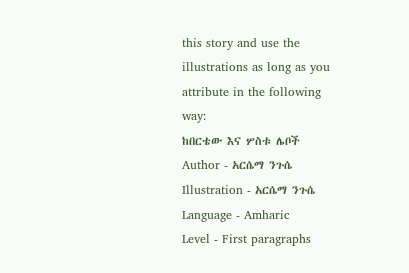this story and use the illustrations as long as you attribute in the following way:
ከበርቴው እና ሦስቱ ሌቦች
Author - አርሴማ ንጉሴ
Illustration - አርሴማ ንጉሴ
Language - Amharic
Level - First paragraphs